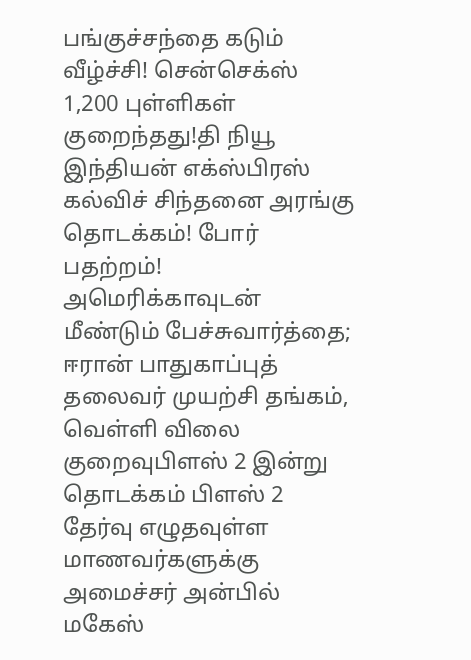பங்குச்சந்தை கடும் வீழ்ச்சி! சென்செக்ஸ் 1,200 புள்ளிகள் குறைந்தது!தி நியூ இந்தியன் எக்ஸ்பிரஸ் கல்விச் சிந்தனை அரங்கு தொடக்கம்! போர் பதற்றம்! அமெரிக்காவுடன் மீண்டும் பேச்சுவார்த்தை; ஈரான் பாதுகாப்புத் தலைவர் முயற்சி தங்கம், வெள்ளி விலை குறைவுபிளஸ் 2 இன்று தொடக்கம் பிளஸ் 2 தேர்வு எழுதவுள்ள மாணவர்களுக்கு அமைச்சர் அன்பில் மகேஸ்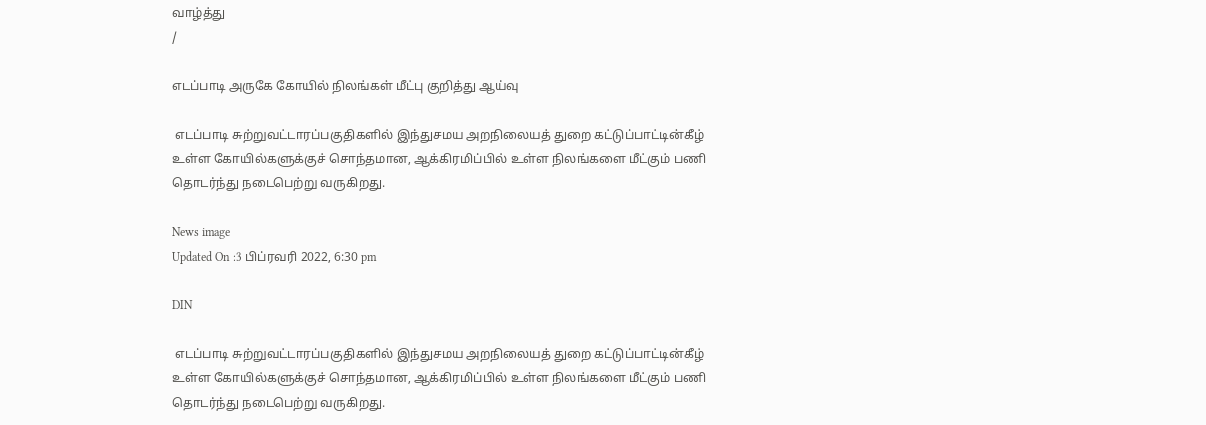வாழ்த்து
/

எடப்பாடி அருகே கோயில் நிலங்கள் மீட்பு குறித்து ஆய்வு

 எடப்பாடி சுற்றுவட்டாரப்பகுதிகளில் இந்துசமய அறநிலையத் துறை கட்டுப்பாட்டின்கீழ் உள்ள கோயில்களுக்குச் சொந்தமான, ஆக்கிரமிப்பில் உள்ள நிலங்களை மீட்கும் பணி தொடர்ந்து நடைபெற்று வருகிறது.

News image
Updated On :3 பிப்ரவரி 2022, 6:30 pm

DIN

 எடப்பாடி சுற்றுவட்டாரப்பகுதிகளில் இந்துசமய அறநிலையத் துறை கட்டுப்பாட்டின்கீழ் உள்ள கோயில்களுக்குச் சொந்தமான, ஆக்கிரமிப்பில் உள்ள நிலங்களை மீட்கும் பணி தொடர்ந்து நடைபெற்று வருகிறது.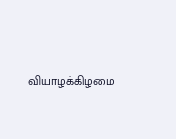வியாழக்கிழமை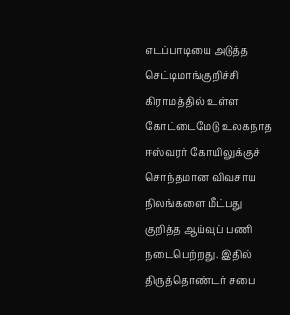எடப்பாடியை அடுத்த செட்டிமாங்குறிச்சி கிராமத்தில் உள்ள கோட்டைமேடு உலகநாத ஈஸ்வரர் கோயிலுக்குச் சொந்தமான விவசாய நிலங்களை மீட்பது குறித்த ஆய்வுப் பணி நடைபெற்றது. இதில் திருத்தொண்டர் சபை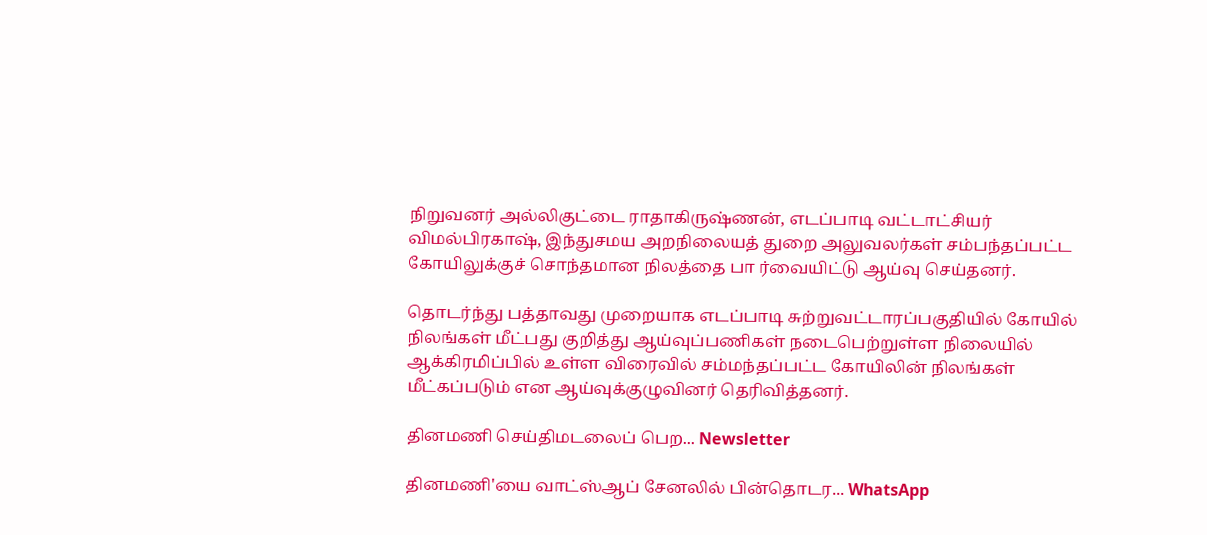நிறுவனர் அல்லிகுட்டை ராதாகிருஷ்ணன், எடப்பாடி வட்டாட்சியர் விமல்பிரகாஷ், இந்துசமய அறநிலையத் துறை அலுவலர்கள் சம்பந்தப்பட்ட கோயிலுக்குச் சொந்தமான நிலத்தை பா ர்வையிட்டு ஆய்வு செய்தனர்.

தொடர்ந்து பத்தாவது முறையாக எடப்பாடி சுற்றுவட்டாரப்பகுதியில் கோயில் நிலங்கள் மீட்பது குறித்து ஆய்வுப்பணிகள் நடைபெற்றுள்ள நிலையில் ஆக்கிரமிப்பில் உள்ள விரைவில் சம்மந்தப்பட்ட கோயிலின் நிலங்கள் மீட்கப்படும் என ஆய்வுக்குழுவினர் தெரிவித்தனர்.

தினமணி செய்திமடலைப் பெற... Newsletter

தினமணி'யை வாட்ஸ்ஆப் சேனலில் பின்தொடர... WhatsApp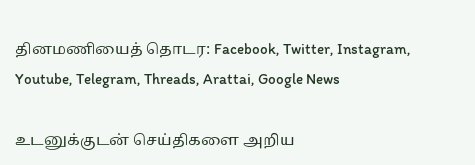தினமணியைத் தொடர: Facebook, Twitter, Instagram, Youtube, Telegram, Threads, Arattai, Google News

உடனுக்குடன் செய்திகளை அறிய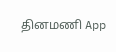தினமணி App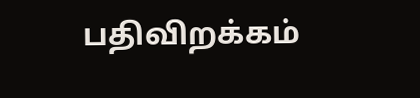பதிவிறக்கம்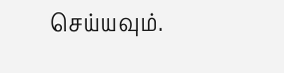செய்யவும்.